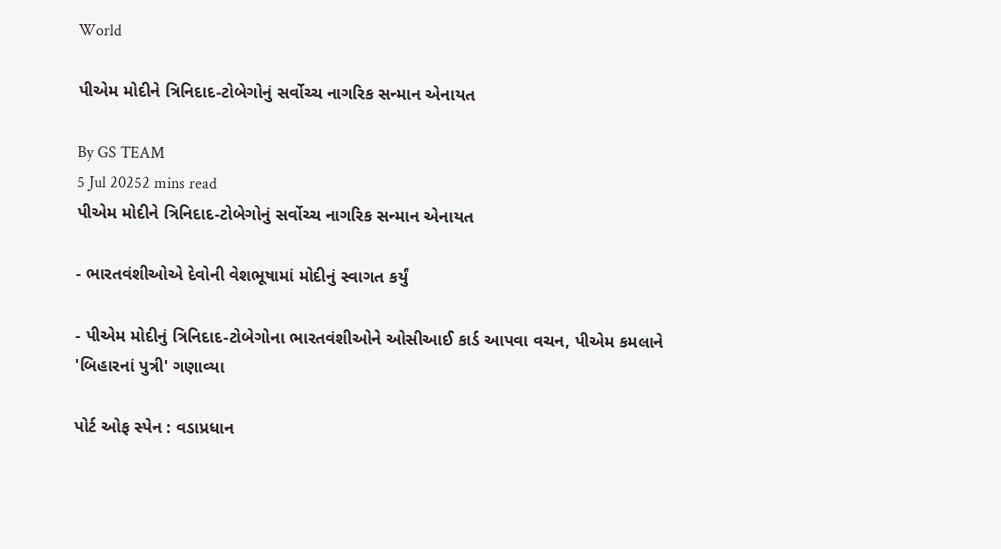World

પીએમ મોદીને ત્રિનિદાદ-ટોબેગોનું સર્વોચ્ચ નાગરિક સન્માન એનાયત

By GS TEAM
5 Jul 20252 mins read
પીએમ મોદીને ત્રિનિદાદ-ટોબેગોનું સર્વોચ્ચ નાગરિક સન્માન એનાયત

- ભારતવંશીઓએ દેવોની વેશભૂષામાં મોદીનું સ્વાગત કર્યું

- પીએમ મોદીનું ત્રિનિદાદ-ટોબેગોના ભારતવંશીઓને ઓસીઆઈ કાર્ડ આપવા વચન, પીએમ કમલાને 'બિહારનાં પુત્રી' ગણાવ્યા

પોર્ટ ઓફ સ્પેન : વડાપ્રધાન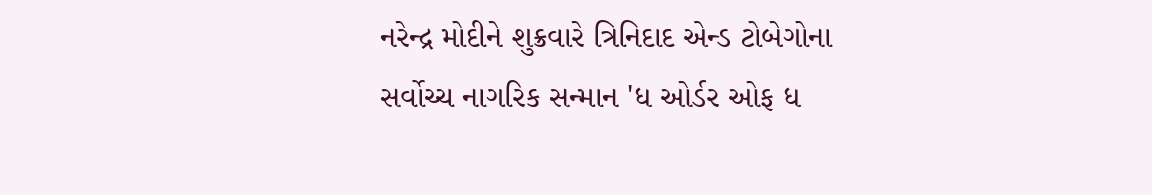નરેન્દ્ર મોદીને શુક્રવારે ત્રિનિદાદ એન્ડ ટોબેગોના સર્વોચ્ચ નાગરિક સન્માન 'ધ ઓર્ડર ઓફ ધ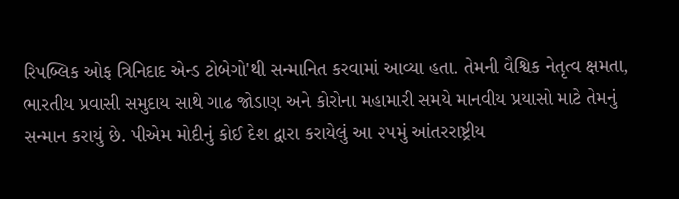રિપબ્લિક ઓફ ત્રિનિદાદ એન્ડ ટોબેગો'થી સન્માનિત કરવામાં આવ્યા હતા. તેમની વૈશ્વિક નેતૃત્વ ક્ષમતા, ભારતીય પ્રવાસી સમુદાય સાથે ગાઢ જોડાણ અને કોરોના મહામારી સમયે માનવીય પ્રયાસો માટે તેમનું સન્માન કરાયું છે. પીએમ મોદીનું કોઈ દેશ દ્વારા કરાયેલું આ ૨૫મું આંતરરાષ્ટ્રીય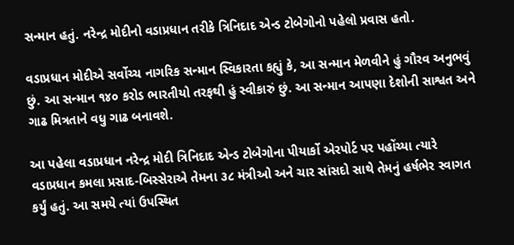સન્માન હતું. નરેન્દ્ર મોદીનો વડાપ્રધાન તરીકે ત્રિનિદાદ એન્ડ ટોબેગોનો પહેલો પ્રવાસ હતો.

વડાપ્રધાન મોદીએ સર્વોચ્ચ નાગરિક સન્માન સ્વિકારતા કહ્યું કે, આ સન્માન મેળવીને હું ગૌરવ અનુભવું છું. આ સન્માન ૧૪૦ કરોડ ભારતીયો તરફથી હું સ્વીકારું છું. આ સન્માન આપણા દેશોની સાશ્વત અને ગાઢ મિત્રતાને વધુ ગાઢ બનાવશે.

આ પહેલા વડાપ્રધાન નરેન્દ્ર મોદી ત્રિનિદાદ એન્ડ ટોબેગોના પીયાર્કો એરપોર્ટ પર પહોંચ્યા ત્યારે વડાપ્રધાન કમલા પ્રસાદ-બિસ્સેરાએ તેમના ૩૮ મંત્રીઓ અને ચાર સાંસદો સાથે તેમનું હર્ષભેર સ્વાગત કર્યું હતું. આ સમયે ત્યાં ઉપસ્થિત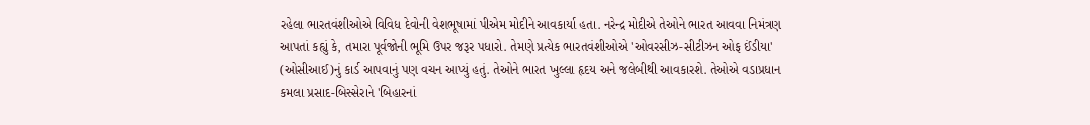રહેલા ભારતવંશીઓએ વિવિધ દેવોની વેશભૂષામાં પીએમ મોદીને આવકાર્યા હતા. નરેન્દ્ર મોદીએ તેઓને ભારત આવવા નિમંત્રણ આપતાં કહ્યું કે, તમારા પૂર્વજોની ભૂમિ ઉપર જરૂર પધારો. તેમણે પ્રત્યેક ભારતવંશીઓએ 'ઓવરસીઝ-સીટીઝન ઓફ ઈંડીયા' (ઓસીઆઈ)નું કાર્ડ આપવાનું પણ વચન આપ્યું હતું. તેઓને ભારત ખુલ્લા હૃદય અને જલેબીથી આવકારશે. તેઓએ વડાપ્રધાન કમલા પ્રસાદ-બિસ્સેરાને 'બિહારનાં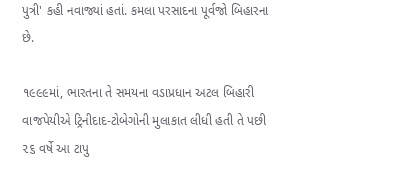પુત્રી' કહી નવાજ્યાં હતાં. કમલા પરસાદના પૂર્વજો બિહારના છે.

૧૯૯૯માં, ભારતના તે સમયના વડાપ્રધાન અટલ બિહારી વાજપેયીએ ટ્રિનીદાદ-ટોબેગોની મુલાકાત લીધી હતી તે પછી ૨૬ વર્ષે આ ટાપુ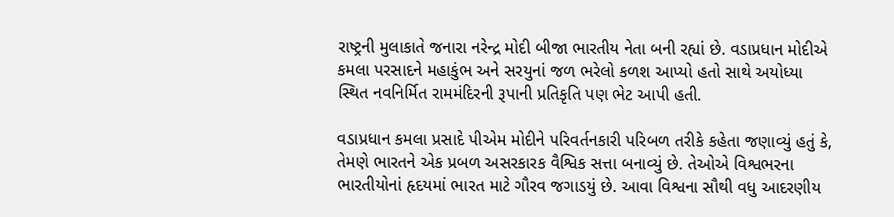રાષ્ટ્રની મુલાકાતે જનારા નરેન્દ્ર મોદી બીજા ભારતીય નેતા બની રહ્યાં છે. વડાપ્રધાન મોદીએ કમલા પરસાદને મહાકુંભ અને સરયુનાં જળ ભરેલો કળશ આપ્યો હતો સાથે અયોધ્યા સ્થિત નવનિર્મિત રામમંદિરની રૂપાની પ્રતિકૃતિ પણ ભેટ આપી હતી.

વડાપ્રધાન કમલા પ્રસાદે પીએમ મોદીને પરિવર્તનકારી પરિબળ તરીકે કહેતા જણાવ્યું હતું કે, તેમણે ભારતને એક પ્રબળ અસરકારક વૈશ્વિક સત્તા બનાવ્યું છે. તેઓએ વિશ્વભરના ભારતીયોનાં હૃદયમાં ભારત માટે ગૌરવ જગાડયું છે. આવા વિશ્વના સૌથી વધુ આદરણીય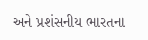અને પ્રશંસનીય ભારતના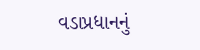વડાપ્રધાનનું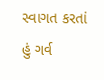સ્વાગત કરતાં હું ગર્વ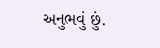અનુભવું છું.